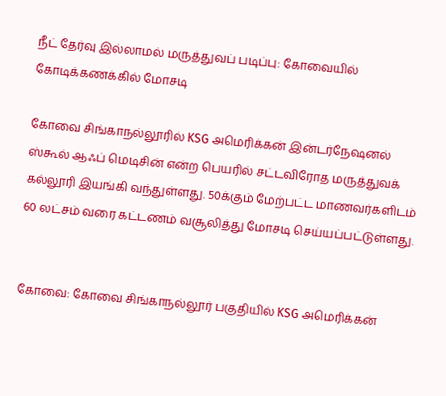நீட் தேர்வு இல்லாமல் மருத்துவப் படிப்பு: கோவையில் கோடிக்கணக்கில் மோசடி

கோவை சிங்காநல்லூரில் KSG அமெரிக்கன் இன்டர்நேஷனல் ஸ்கூல் ஆஃப் மெடிசின் என்ற பெயரில் சட்டவிரோத மருத்துவக் கல்லூரி இயங்கி வந்துள்ளது. 50க்கும் மேற்பட்ட மாணவர்களிடம் 60 லட்சம் வரை கட்டணம் வசூலித்து மோசடி செய்யப்பட்டுள்ளது.


கோவை: கோவை சிங்காநல்லூர் பகுதியில் KSG அமெரிக்கன்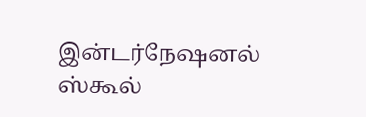இன்டர்நேஷனல் ஸ்கூல்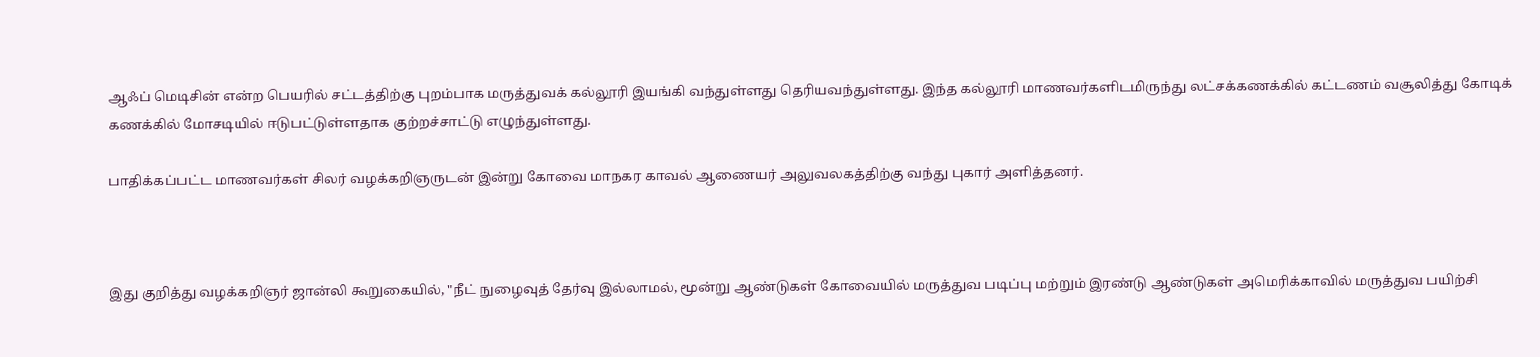ஆஃப் மெடிசின் என்ற பெயரில் சட்டத்திற்கு புறம்பாக மருத்துவக் கல்லூரி இயங்கி வந்துள்ளது தெரியவந்துள்ளது. இந்த கல்லூரி மாணவர்களிடமிருந்து லட்சக்கணக்கில் கட்டணம் வசூலித்து கோடிக் கணக்கில் மோசடியில் ஈடுபட்டுள்ளதாக குற்றச்சாட்டு எழுந்துள்ளது.

பாதிக்கப்பட்ட மாணவர்கள் சிலர் வழக்கறிஞருடன் இன்று கோவை மாநகர காவல் ஆணையர் அலுவலகத்திற்கு வந்து புகார் அளித்தனர்.



இது குறித்து வழக்கறிஞர் ஜான்லி கூறுகையில், "நீட் நுழைவுத் தேர்வு இல்லாமல், மூன்று ஆண்டுகள் கோவையில் மருத்துவ படிப்பு மற்றும் இரண்டு ஆண்டுகள் அமெரிக்காவில் மருத்துவ பயிற்சி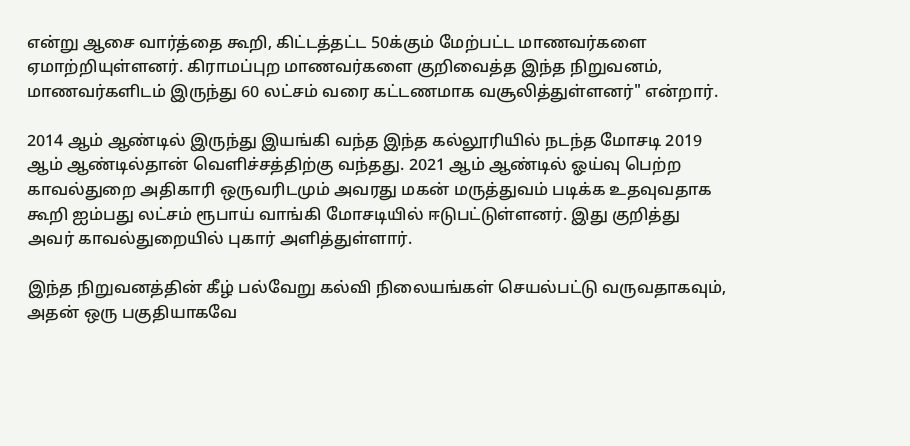என்று ஆசை வார்த்தை கூறி, கிட்டத்தட்ட 50க்கும் மேற்பட்ட மாணவர்களை ஏமாற்றியுள்ளனர். கிராமப்புற மாணவர்களை குறிவைத்த இந்த நிறுவனம், மாணவர்களிடம் இருந்து 60 லட்சம் வரை கட்டணமாக வசூலித்துள்ளனர்" என்றார்.

2014 ஆம் ஆண்டில் இருந்து இயங்கி வந்த இந்த கல்லூரியில் நடந்த மோசடி 2019 ஆம் ஆண்டில்தான் வெளிச்சத்திற்கு வந்தது. 2021 ஆம் ஆண்டில் ஓய்வு பெற்ற காவல்துறை அதிகாரி ஒருவரிடமும் அவரது மகன் மருத்துவம் படிக்க உதவுவதாக கூறி ஐம்பது லட்சம் ரூபாய் வாங்கி மோசடியில் ஈடுபட்டுள்ளனர். இது குறித்து அவர் காவல்துறையில் புகார் அளித்துள்ளார்.

இந்த நிறுவனத்தின் கீழ் பல்வேறு கல்வி நிலையங்கள் செயல்பட்டு வருவதாகவும், அதன் ஒரு பகுதியாகவே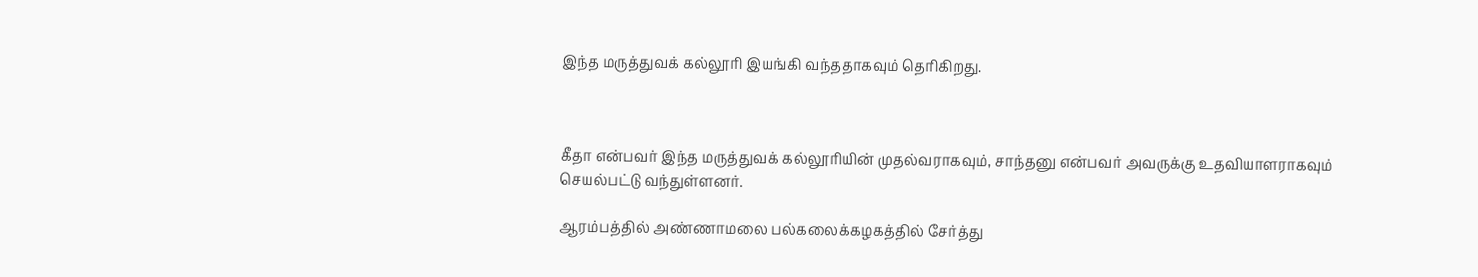இந்த மருத்துவக் கல்லூரி இயங்கி வந்ததாகவும் தெரிகிறது.



கீதா என்பவர் இந்த மருத்துவக் கல்லூரியின் முதல்வராகவும், சாந்தனு என்பவர் அவருக்கு உதவியாளராகவும் செயல்பட்டு வந்துள்ளனர்.

ஆரம்பத்தில் அண்ணாமலை பல்கலைக்கழகத்தில் சேர்த்து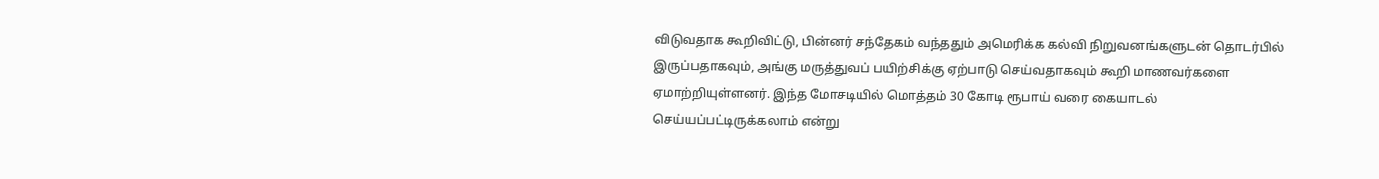விடுவதாக கூறிவிட்டு, பின்னர் சந்தேகம் வந்ததும் அமெரிக்க கல்வி நிறுவனங்களுடன் தொடர்பில் இருப்பதாகவும், அங்கு மருத்துவப் பயிற்சிக்கு ஏற்பாடு செய்வதாகவும் கூறி மாணவர்களை ஏமாற்றியுள்ளனர். இந்த மோசடியில் மொத்தம் 30 கோடி ரூபாய் வரை கையாடல் செய்யப்பட்டிருக்கலாம் என்று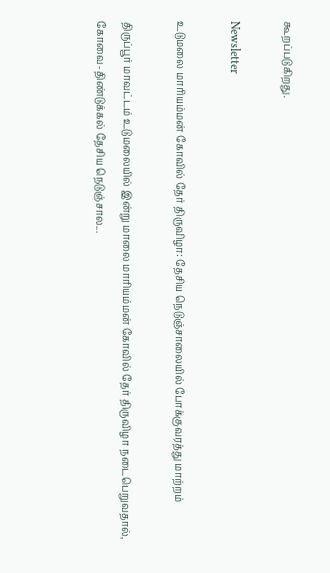கூறப்படுகிறது.

Newsletter

உடுமலை மாரியம்மன் கோவில் தேர் திருவிழா: தேசிய நெடுஞ்சாலையில் போக்குவரத்து மாற்றம்

திருப்பூர் மாவட்டம் உடுமலையில் இன்று மாலை மாரியம்மன் கோவில் தேர் திருவிழா நடைபெறுவதால், கோவை-திண்டுக்கல் தேசிய நெடுஞ்சால...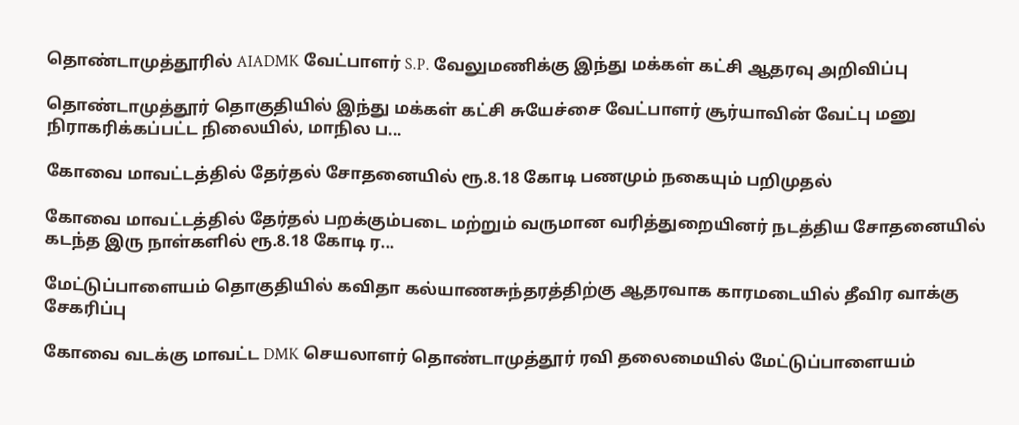தொண்டாமுத்தூரில் AIADMK வேட்பாளர் S.P. வேலுமணிக்கு இந்து மக்கள் கட்சி ஆதரவு அறிவிப்பு

தொண்டாமுத்தூர் தொகுதியில் இந்து மக்கள் கட்சி சுயேச்சை வேட்பாளர் சூர்யாவின் வேட்பு மனு நிராகரிக்கப்பட்ட நிலையில், மாநில ப...

கோவை மாவட்டத்தில் தேர்தல் சோதனையில் ரூ.8.18 கோடி பணமும் நகையும் பறிமுதல்

கோவை மாவட்டத்தில் தேர்தல் பறக்கும்படை மற்றும் வருமான வரித்துறையினர் நடத்திய சோதனையில் கடந்த இரு நாள்களில் ரூ.8.18 கோடி ர...

மேட்டுப்பாளையம் தொகுதியில் கவிதா கல்யாணசுந்தரத்திற்கு ஆதரவாக காரமடையில் தீவிர வாக்கு சேகரிப்பு

கோவை வடக்கு மாவட்ட DMK செயலாளர் தொண்டாமுத்தூர் ரவி தலைமையில் மேட்டுப்பாளையம்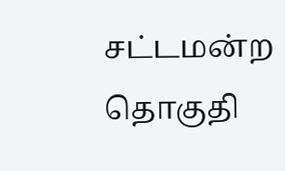சட்டமன்ற தொகுதி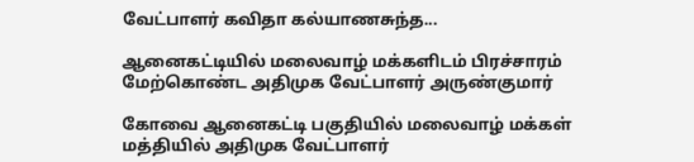வேட்பாளர் கவிதா கல்யாணசுந்த...

ஆனைகட்டியில் மலைவாழ் மக்களிடம் பிரச்சாரம் மேற்கொண்ட அதிமுக வேட்பாளர் அருண்குமார்

கோவை ஆனைகட்டி பகுதியில் மலைவாழ் மக்கள் மத்தியில் அதிமுக வேட்பாளர்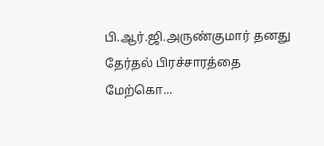பி.ஆர்.ஜி.அருண்குமார் தனது தேர்தல் பிரச்சாரத்தை மேற்கொ...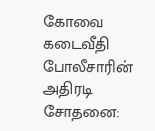கோவை கடைவீதி போலீசாரின் அதிரடி சோதனை: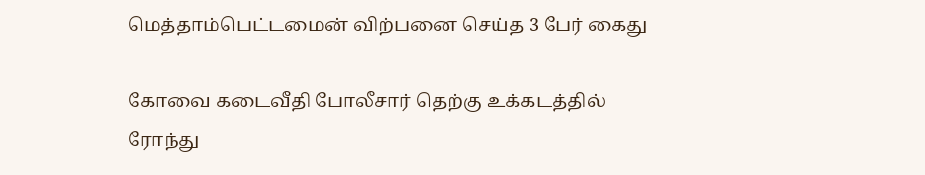மெத்தாம்பெட்டமைன் விற்பனை செய்த 3 பேர் கைது

கோவை கடைவீதி போலீசார் தெற்கு உக்கடத்தில் ரோந்து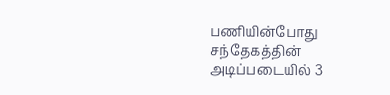பணியின்போது சந்தேகத்தின் அடிப்படையில் 3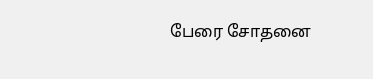பேரை சோதனை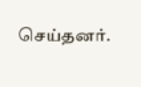செய்தனர்.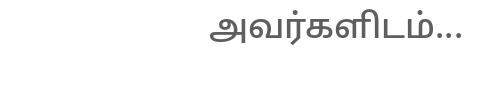அவர்களிடம்...